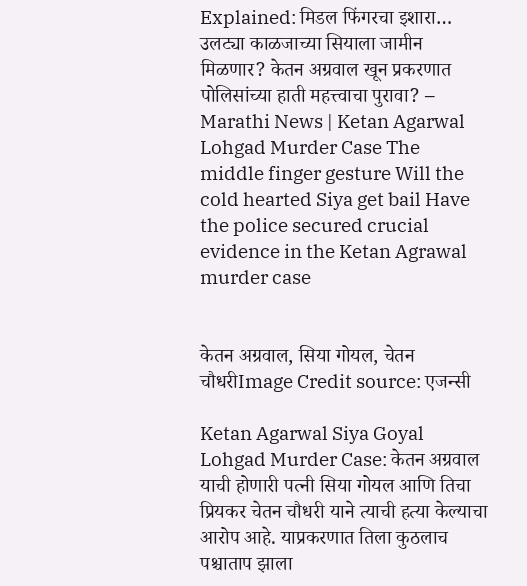Explained: मिडल फिंगरचा इशारा… उलट्या काळजाच्या सियाला जामीन मिळणार? केतन अग्रवाल खून प्रकरणात पोलिसांच्या हाती महत्त्वाचा पुरावा? – Marathi News | Ketan Agarwal Lohgad Murder Case The middle finger gesture Will the cold hearted Siya get bail Have the police secured crucial evidence in the Ketan Agrawal murder case


केतन अग्रवाल, सिया गोयल, चेतन चौधरीImage Credit source: एजन्सी

Ketan Agarwal Siya Goyal Lohgad Murder Case: केतन अग्रवाल याची होणारी पत्नी सिया गोयल आणि तिचा प्रियकर चेतन चौधरी याने त्याची हत्या केल्याचा आरोप आहे. याप्रकरणात तिला कुठलाच पश्चाताप झाला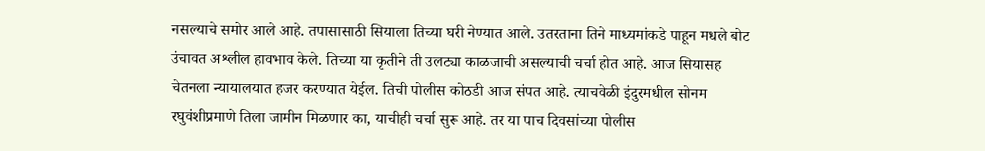नसल्याचे समोर आले आहे. तपासासाठी सियाला तिच्या घरी नेण्यात आले. उतरताना तिने माध्यमांकडे पाहून मधले बोट उंचावत अश्लील हावभाव केले. तिच्या या कृतीने ती उलट्या काळजाची असल्याची चर्चा होत आहे. आज सियासह चेतनला न्यायालयात हजर करण्यात येईल. तिची पोलीस कोठडी आज संपत आहे. त्याचवेळी इंदुरमधील सोनम रघुवंशीप्रमाणे तिला जामीन मिळणार का, याचीही चर्चा सुरू आहे. तर या पाच दिवसांच्या पोलीस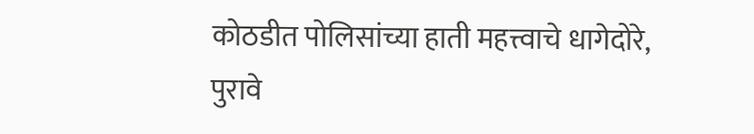कोठडीत पोलिसांच्या हाती महत्त्वाचे धागेदोरे, पुरावे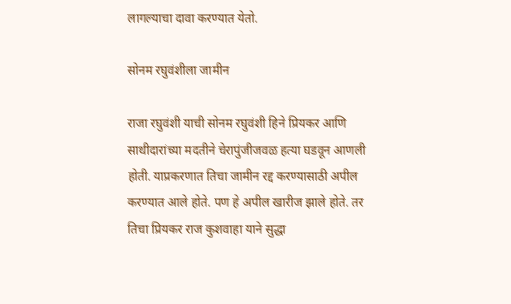लागल्याचा दावा करण्यात येतो.

सोनम रघुवंशीला जामीन

राजा रघुवंशी याची सोनम रघुवंशी हिने प्रियकर आणि साथीदारांच्या मदतीने चेरापुंजीजवळ हत्या घडवून आणली होती. याप्रकरणात तिचा जामीन रद्द करण्यासाठी अपील करण्यात आले होते. पण हे अपील खारीज झाले होते. तर तिचा प्रियकर राज कुशवाहा याने सुद्धा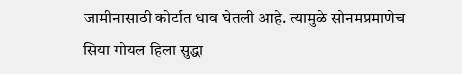जामीनासाठी कोर्टात धाव घेतली आहे. त्यामुळे सोनमप्रमाणेच सिया गोयल हिला सुद्धा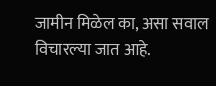जामीन मिळेल का, असा सवाल विचारल्या जात आहे.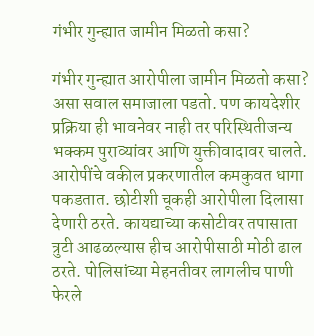गंभीर गुन्ह्यात जामीन मिळतो कसा?

गंभीर गुन्ह्यात आरोपीला जामीन मिळतो कसा? असा सवाल समाजाला पडतो. पण कायदेशीर प्रक्रिया ही भावनेवर नाही तर परिस्थितीजन्य भक्कम पुराव्यांवर आणि युक्तीवादावर चालते. आरोपींचे वकील प्रकरणातील कमकुवत धागा पकडतात. छोटीशी चूकही आरोपीला दिलासा देणारी ठरते. कायद्याच्या कसोटीवर तपासाता त्रुटी आढळल्यास हीच आरोपीसाठी मोठी ढाल ठरते. पोलिसांच्या मेहनतीवर लागलीच पाणी फेरले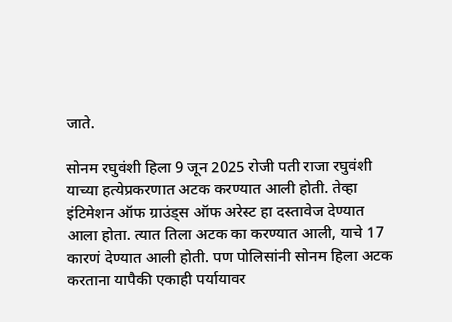जाते.

सोनम रघुवंशी हिला 9 जून 2025 रोजी पती राजा रघुवंशी याच्या हत्येप्रकरणात अटक करण्यात आली होती. तेव्हा इंटिमेशन ऑफ ग्राउंड्स ऑफ अरेस्ट हा दस्तावेज देण्यात आला होता. त्यात तिला अटक का करण्यात आली, याचे 17 कारणं देण्यात आली होती. पण पोलिसांनी सोनम हिला अटक करताना यापैकी एकाही पर्यायावर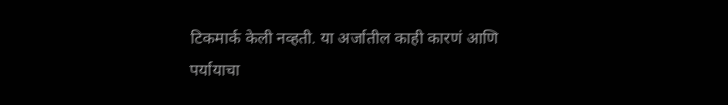टिकमार्क केली नव्हती. या अर्जातील काही कारणं आणि पर्यायाचा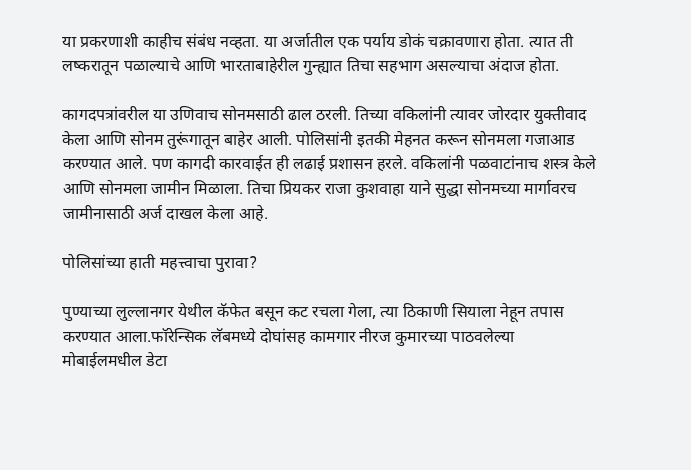या प्रकरणाशी काहीच संबंध नव्हता. या अर्जातील एक पर्याय डोकं चक्रावणारा होता. त्यात ती लष्करातून पळाल्याचे आणि भारताबाहेरील गुन्ह्यात तिचा सहभाग असल्याचा अंदाज होता.

कागदपत्रांवरील या उणिवाच सोनमसाठी ढाल ठरली. तिच्या वकिलांनी त्यावर जोरदार युक्तीवाद केला आणि सोनम तुरूंगातून बाहेर आली. पोलिसांनी इतकी मेहनत करून सोनमला गजाआड करण्यात आले. पण कागदी कारवाईत ही लढाई प्रशासन हरले. वकिलांनी पळवाटांनाच शस्त्र केले आणि सोनमला जामीन मिळाला. तिचा प्रियकर राजा कुशवाहा याने सुद्धा सोनमच्या मार्गावरच जामीनासाठी अर्ज दाखल केला आहे.

पोलिसांच्या हाती महत्त्वाचा पुरावा?

पुण्याच्या लुल्लानगर येथील कॅफेत बसून कट रचला गेला, त्या ठिकाणी सियाला नेहून तपास करण्यात आला.फॉरेन्सिक लॅबमध्ये दोघांसह कामगार नीरज कुमारच्या पाठवलेल्या मोबाईलमधील डेटा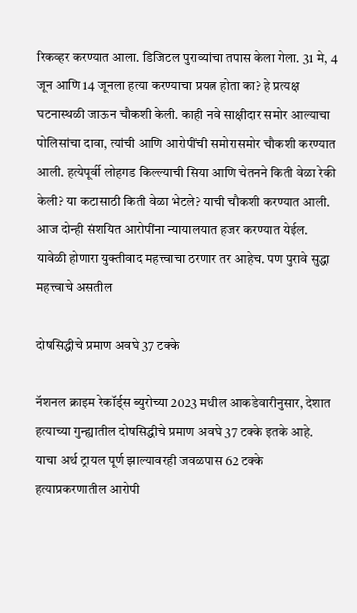रिकव्हर करण्यात आला. डिजिटल पुराव्यांचा तपास केला गेला. 31 मे, 4 जून आणि 14 जूनला हत्या करण्याचा प्रयत्न होता का? हे प्रत्यक्ष घटनास्थळी जाऊन चौकशी केली. काही नवे साक्षीदार समोर आल्याचा पोलिसांचा दावा, त्यांची आणि आरोपींची समोरासमोर चौकशी करण्यात आली. हत्येपूर्वी लोहगड किल्ल्याची सिया आणि चेतनने किती वेळा रेकी केली? या कटासाठी किती वेळा भेटले? याची चौकशी करण्यात आली. आज दोन्ही संशयित आरोपींना न्यायालयात हजर करण्यात येईल. यावेळी होणारा युक्तीवाद महत्त्वाचा ठरणार तर आहेच. पण पुरावे सुद्धा महत्त्वाचे असतील

दोषसिद्धीचे प्रमाण अवघे 37 टक्के

नॅशनल क्राइम रेकॉर्ड्स ब्युरोच्या 2023 मधील आकडेवारीनुसार, देशात हत्याच्या गुन्ह्यातील दोषसिद्धीचे प्रमाण अवघे 37 टक्के इतके आहे. याचा अर्थ ट्रायल पूर्ण झाल्यावरही जवळपास 62 टक्के हत्याप्रकरणातील आरोपी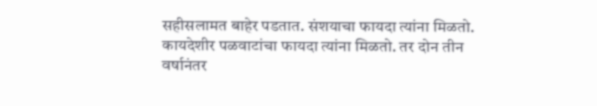सहीसलामत बाहेर पडतात. संशयाचा फायदा त्यांना मिळतो. कायदेशीर पळवाटांचा फायदा त्यांना मिळतो. तर दोन तीन वर्षानंतर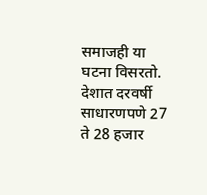समाजही या घटना विसरतो. देशात दरवर्षी साधारणपणे 27 ते 28 हजार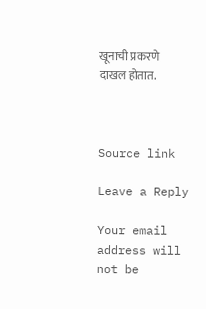खूनाची प्रकरणे दाखल होतात.



Source link

Leave a Reply

Your email address will not be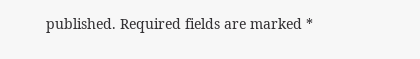published. Required fields are marked *